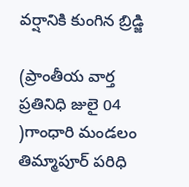వర్షానికి కుంగిన బ్రిడ్జి

(ప్రాంతీయ వార్త ప్రతినిధి జులై 04 )గాంధారి మండలం తిమ్మాపూర్ పరిధి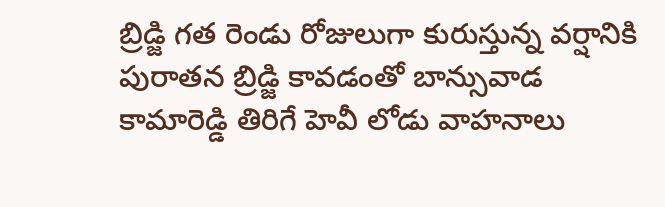బ్రిడ్జి గత రెండు రోజులుగా కురుస్తున్న వర్షానికి పురాతన బ్రిడ్జి కావడంతో బాన్సువాడ కామారెడ్డి తిరిగే హెవీ లోడు వాహనాలు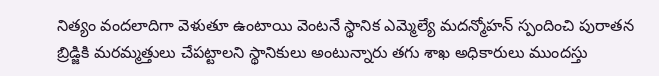నిత్యం వందలాదిగా వెళుతూ ఉంటాయి వెంటనే స్థానిక ఎమ్మెల్యే మదన్మోహన్ స్పందించి పురాతన బ్రిడ్జికి మరమ్మత్తులు చేపట్టాలని స్థానికులు అంటున్నారు తగు శాఖ అధికారులు ముందస్తు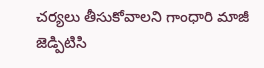చర్యలు తీసుకోవాలని గాంధారి మాజీ జెడ్పిటిసి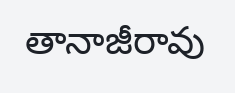తానాజీరావు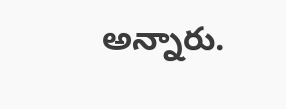అన్నారు.